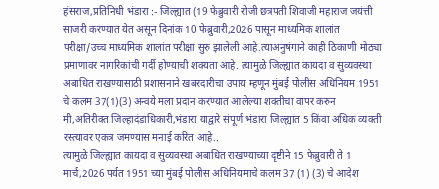हंसराज,प्रतिनिधी भंडारा :- जिल्ह्यात (19 फेब्रुवारी रोजी छत्रपती शिवाजी महाराज जयंत्ती साजरी करण्यात येत असून दिनांक 10 फेब्रुवारी,2026 पासून माध्यमिक शालांत परीक्षा/उच्च माध्यमिक शालांत परीक्षा सुरु झालेली आहे.त्याअनुषंगाने काही ठिकाणी मोठ्या प्रमाणावर नागरिकांची गर्दी होण्याची शक्यता आहे. त्यामुळे जिल्ह्यात कायदा व सुव्यवस्था अबाधित राखण्यासाठी प्रशासनाने खबरदारीचा उपाय म्हणून मुंबई पोलीस अधिनियम 1951 चे कलम 37(1)(3) अन्वये मला प्रदान करण्यात आलेल्या शक्तीचा वापर करुन मी,अतिरीक्त जिल्हादंडाधिकारी,भंडारा याद्वारे संपूर्ण भंडारा जिल्ह्यात 5 किंवा अधिक व्यक्ती रस्त्यावर एकत्र जमण्यास मनाई करित आहे..
त्यामुळे जिल्ह्यात कायदा व सुव्यवस्था अबाधित राखण्याच्या दृष्टीने 15 फेब्रुवारी ते 1 मार्च,2026 पर्यत 1951 च्या मुंबई पोलीस अधिनियमाचे कलम 37 (1) (3) चे आदेश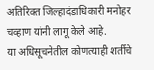अतिरिक्त जिल्हादंडाधिकारी मनोहर चव्हाण यांनी लागू केले आहे.
या अधिसूचनेतील कोणत्याही शर्तीचे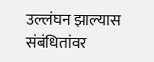उल्लंघन झाल्यास संबंधितांवर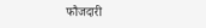फौजदारी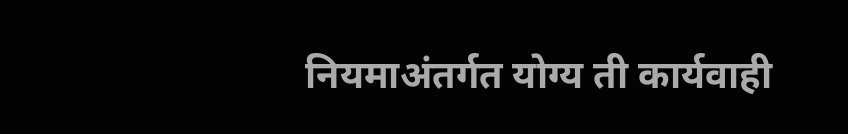नियमाअंतर्गत योग्य ती कार्यवाही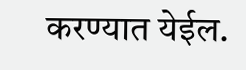करण्यात येईल.